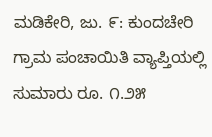ಮಡಿಕೇರಿ, ಜು. ೯: ಕುಂದಚೇರಿ ಗ್ರಾಮ ಪಂಚಾಯಿತಿ ವ್ಯಾಪ್ತಿಯಲ್ಲಿ ಸುಮಾರು ರೂ. ೧.೨೫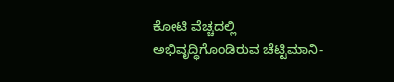ಕೋಟಿ ವೆಚ್ಚದಲ್ಲಿ ಅಭಿವೃದ್ಧಿಗೊಂಡಿರುವ ಚೆಟ್ಟಿಮಾನಿ-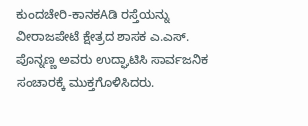ಕುಂದಚೇರಿ-ಕಾನಕAಡಿ ರಸ್ತೆಯನ್ನು ವೀರಾಜಪೇಟೆ ಕ್ಷೇತ್ರದ ಶಾಸಕ ಎ.ಎಸ್. ಪೊನ್ನಣ್ಣ ಅವರು ಉದ್ಘಾಟಿಸಿ ಸಾರ್ವಜನಿಕ ಸಂಚಾರಕ್ಕೆ ಮುಕ್ತಗೊಳಿಸಿದರು.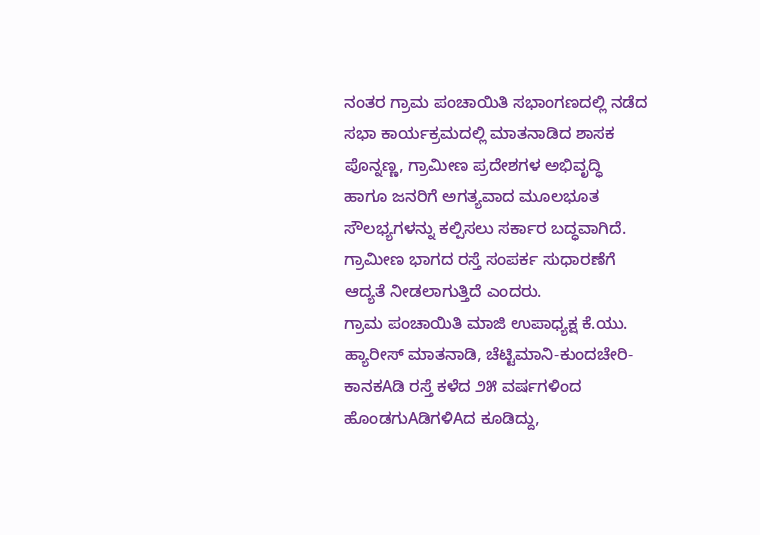ನಂತರ ಗ್ರಾಮ ಪಂಚಾಯಿತಿ ಸಭಾಂಗಣದಲ್ಲಿ ನಡೆದ ಸಭಾ ಕಾರ್ಯಕ್ರಮದಲ್ಲಿ ಮಾತನಾಡಿದ ಶಾಸಕ ಪೊನ್ನಣ್ಣ, ಗ್ರಾಮೀಣ ಪ್ರದೇಶಗಳ ಅಭಿವೃದ್ಧಿ ಹಾಗೂ ಜನರಿಗೆ ಅಗತ್ಯವಾದ ಮೂಲಭೂತ ಸೌಲಭ್ಯಗಳನ್ನು ಕಲ್ಪಿಸಲು ಸರ್ಕಾರ ಬದ್ಧವಾಗಿದೆ. ಗ್ರಾಮೀಣ ಭಾಗದ ರಸ್ತೆ ಸಂಪರ್ಕ ಸುಧಾರಣೆಗೆ ಆದ್ಯತೆ ನೀಡಲಾಗುತ್ತಿದೆ ಎಂದರು.
ಗ್ರಾಮ ಪಂಚಾಯಿತಿ ಮಾಜಿ ಉಪಾಧ್ಯಕ್ಷ ಕೆ.ಯು. ಹ್ಯಾರೀಸ್ ಮಾತನಾಡಿ, ಚೆಟ್ಟಿಮಾನಿ-ಕುಂದಚೇರಿ-ಕಾನಕAಡಿ ರಸ್ತೆ ಕಳೆದ ೨೫ ವರ್ಷಗಳಿಂದ ಹೊಂಡಗುAಡಿಗಳಿAದ ಕೂಡಿದ್ದು,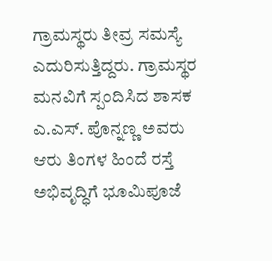ಗ್ರಾಮಸ್ಥರು ತೀವ್ರ ಸಮಸ್ಯೆ ಎದುರಿಸುತ್ತಿದ್ದರು. ಗ್ರಾಮಸ್ಥರ ಮನವಿಗೆ ಸ್ಪಂದಿಸಿದ ಶಾಸಕ ಎ.ಎಸ್. ಪೊನ್ನಣ್ಣ ಅವರು ಆರು ತಿಂಗಳ ಹಿಂದೆ ರಸ್ತೆ ಅಭಿವೃದ್ಧಿಗೆ ಭೂಮಿಪೂಜೆ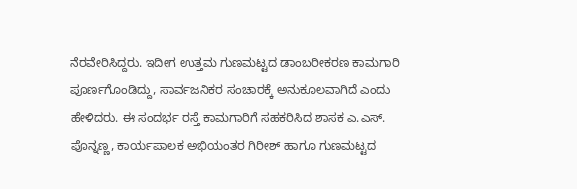ನೆರವೇರಿಸಿದ್ದರು. ಇದೀಗ ಉತ್ತಮ ಗುಣಮಟ್ಟದ ಡಾಂಬರೀಕರಣ ಕಾಮಗಾರಿ ಪೂರ್ಣಗೊಂಡಿದ್ದು, ಸಾರ್ವಜನಿಕರ ಸಂಚಾರಕ್ಕೆ ಅನುಕೂಲವಾಗಿದೆ ಎಂದು ಹೇಳಿದರು. ಈ ಸಂದರ್ಭ ರಸ್ತೆ ಕಾಮಗಾರಿಗೆ ಸಹಕರಿಸಿದ ಶಾಸಕ ಎ.ಎಸ್. ಪೊನ್ನಣ್ಣ, ಕಾರ್ಯಪಾಲಕ ಅಭಿಯಂತರ ಗಿರೀಶ್ ಹಾಗೂ ಗುಣಮಟ್ಟದ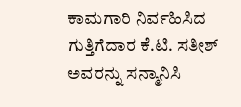ಕಾಮಗಾರಿ ನಿರ್ವಹಿಸಿದ ಗುತ್ತಿಗೆದಾರ ಕೆ.ಟಿ. ಸತೀಶ್ ಅವರನ್ನು ಸನ್ಮಾನಿಸಿ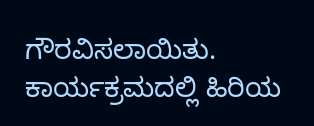ಗೌರವಿಸಲಾಯಿತು.
ಕಾರ್ಯಕ್ರಮದಲ್ಲಿ ಹಿರಿಯ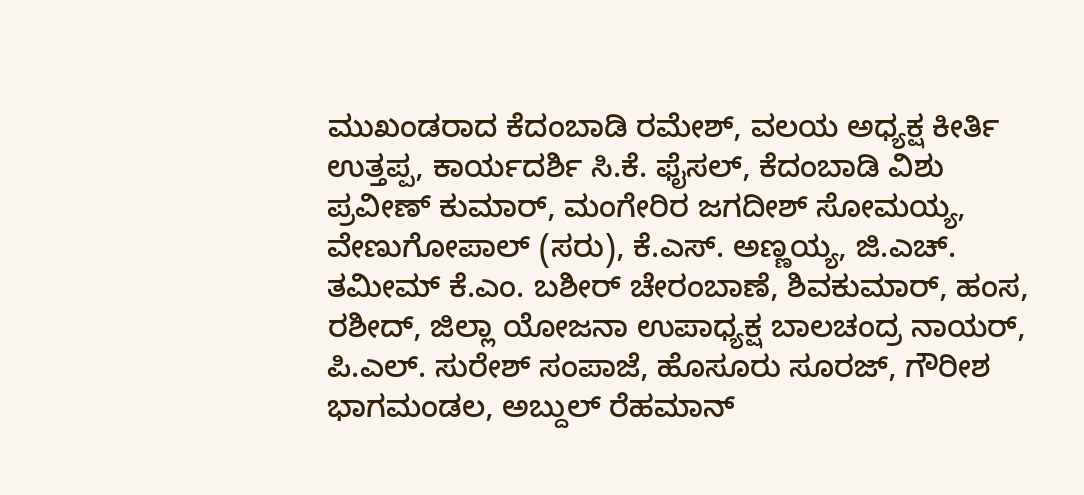ಮುಖಂಡರಾದ ಕೆದಂಬಾಡಿ ರಮೇಶ್, ವಲಯ ಅಧ್ಯಕ್ಷ ಕೀರ್ತಿ ಉತ್ತಪ್ಪ, ಕಾರ್ಯದರ್ಶಿ ಸಿ.ಕೆ. ಫೈಸಲ್, ಕೆದಂಬಾಡಿ ವಿಶು ಪ್ರವೀಣ್ ಕುಮಾರ್, ಮಂಗೇರಿರ ಜಗದೀಶ್ ಸೋಮಯ್ಯ, ವೇಣುಗೋಪಾಲ್ (ಸರು), ಕೆ.ಎಸ್. ಅಣ್ಣಯ್ಯ, ಜಿ.ಎಚ್. ತಮೀಮ್ ಕೆ.ಎಂ. ಬಶೀರ್ ಚೇರಂಬಾಣೆ, ಶಿವಕುಮಾರ್, ಹಂಸ, ರಶೀದ್, ಜಿಲ್ಲಾ ಯೋಜನಾ ಉಪಾಧ್ಯಕ್ಷ ಬಾಲಚಂದ್ರ ನಾಯರ್, ಪಿ.ಎಲ್. ಸುರೇಶ್ ಸಂಪಾಜೆ, ಹೊಸೂರು ಸೂರಜ್, ಗೌರೀಶ ಭಾಗಮಂಡಲ, ಅಬ್ದುಲ್ ರೆಹಮಾನ್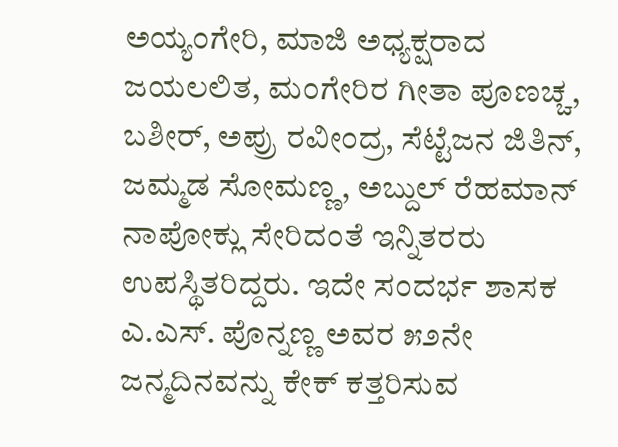ಅಯ್ಯಂಗೇರಿ, ಮಾಜಿ ಅಧ್ಯಕ್ಷರಾದ ಜಯಲಲಿತ, ಮಂಗೇರಿರ ಗೀತಾ ಪೂಣಚ್ಚ, ಬಶೀರ್, ಅಪ್ರು ರವೀಂದ್ರ, ಸೆಟ್ಟೆಜನ ಜಿತಿನ್, ಜಮ್ಮಡ ಸೋಮಣ್ಣ, ಅಬ್ದುಲ್ ರೆಹಮಾನ್ ನಾಪೋಕ್ಲು ಸೇರಿದಂತೆ ಇನ್ನಿತರರು ಉಪಸ್ಥಿತರಿದ್ದರು. ಇದೇ ಸಂದರ್ಭ ಶಾಸಕ ಎ.ಎಸ್. ಪೊನ್ನಣ್ಣ ಅವರ ೫೨ನೇ ಜನ್ಮದಿನವನ್ನು ಕೇಕ್ ಕತ್ತರಿಸುವ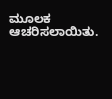ಮೂಲಕ ಆಚರಿಸಲಾಯಿತು.